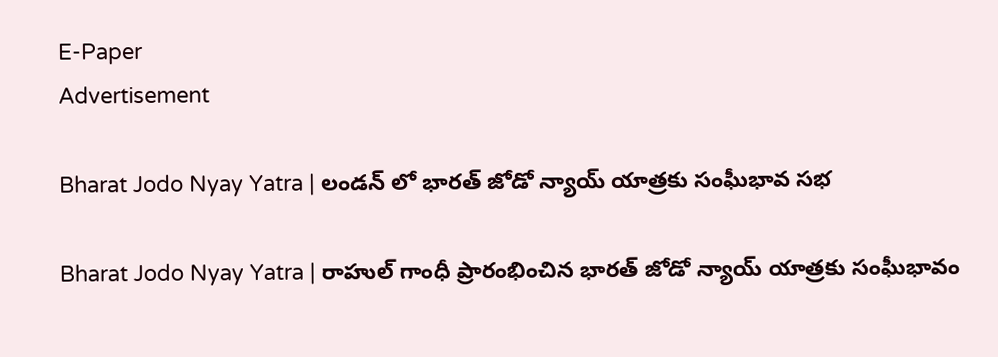E-Paper
Advertisement

Bharat Jodo Nyay Yatra | లండన్ లో భారత్ జోడో న్యాయ్ యాత్రకు సంఘీభావ సభ

Bharat Jodo Nyay Yatra | రాహుల్ గాంధీ ప్రారంభించిన భారత్ జోడో న్యాయ్ యాత్రకు సంఘీభావం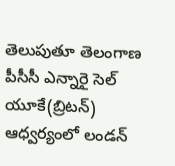తెలుపుతూ తెలంగాణ పీసీసీ ఎన్నారై సెల్ యూకే(బ్రిటన్) ఆధ్వర్యంలో లండన్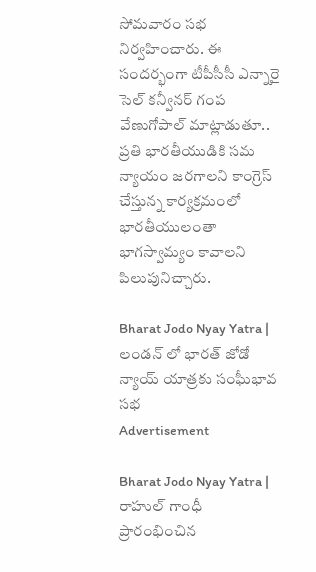సోమవారం సభ నిర్వహించారు. ఈ సందర్భంగా టీపీసీసీ ఎన్నారై సెల్ కన్వీనర్ గంప వేణుగోపాల్ మాట్లాడుతూ.. ప్రతి భారతీయుడికి సమ న్యాయం జరగాలని కాంగ్రెస్ చేస్తున్న కార్యక్రమంలో భారతీయులంతా భాగస్వామ్యం కావాలని పిలుపునిచ్చారు.

Bharat Jodo Nyay Yatra | లండన్ లో భారత్ జోడో న్యాయ్ యాత్రకు సంఘీభావ సభ
Advertisement

Bharat Jodo Nyay Yatra | రాహుల్ గాంధీ ప్రారంభించిన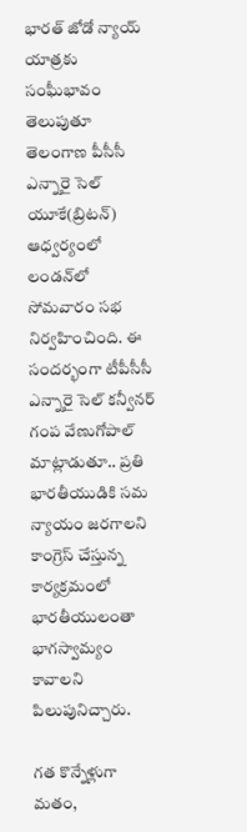భారత్ జోడో న్యాయ్ యాత్రకు సంఘీభావం తెలుపుతూ తెలంగాణ పీసీసీ ఎన్నారై సెల్ యూకే(బ్రిటన్) ఆధ్వర్యంలో లండన్‌లో సోమవారం సభ నిర్వహించింది. ఈ సందర్భంగా టీపీసీసీ ఎన్నారై సెల్ కన్వీనర్ గంప వేణుగోపాల్ మాట్లాడుతూ.. ప్రతి భారతీయుడికి సమ న్యాయం జరగాలని కాంగ్రెస్ చేస్తున్న కార్యక్రమంలో భారతీయులంతా భాగస్వామ్యం కావాలని పిలుపునిచ్చారు.

గత కొన్నేళ్లుగా మతం,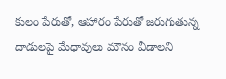కులం పేరుతో, ఆహారం పేరుతో జరుగుతున్న దాడులపై మేధావులు మౌనం వీడాలని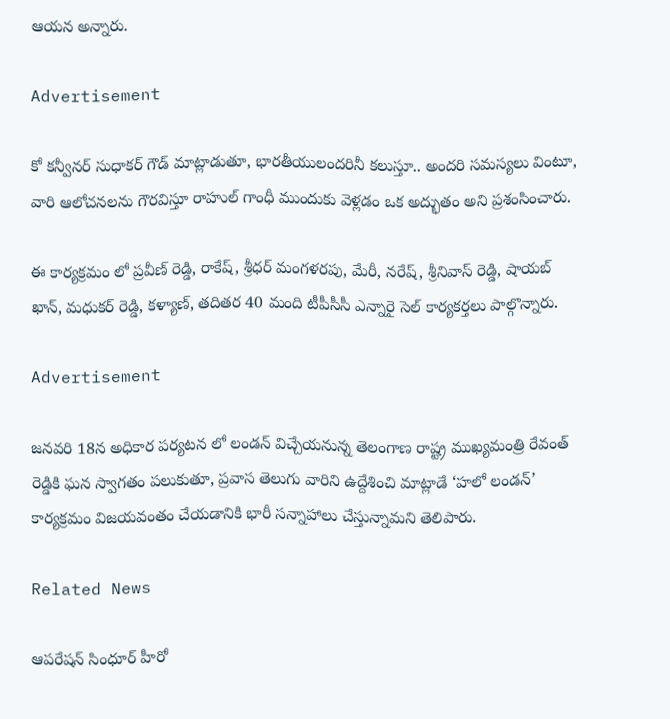ఆయన అన్నారు.

Advertisement

కో కన్వీనర్ సుధాకర్ గౌడ్ మాట్లాడుతూ, భారతీయులందరినీ కలుస్తూ.. అందరి సమస్యలు వింటూ, వారి ఆలోచనలను గౌరవిస్తూ రాహుల్ గాంధీ ముందుకు వెళ్లడం ఒక అద్భుతం అని ప్రశంసించారు.

ఈ కార్యక్రమం లో ప్రవీణ్ రెడ్డి, రాకేష్, శ్రీధర్ మంగళరపు, మేరీ, నరేష్, శ్రీనివాస్ రెడ్డి, షాయబ్ ఖాన్, మధుకర్ రెడ్డి, కళ్యాణ్, తదితర 40 మంది టీపీసీసీ ఎన్నారై సెల్ కార్యకర్తలు పాల్గొన్నారు.

Advertisement

జనవరి 18న అధికార పర్యటన లో లండన్‌ విచ్చేయనున్న తెలంగాణ రాష్ట్ర ముఖ్యమంత్రి రేవంత్ రెడ్డికి ఘన స్వాగతం పలుకుతూ, ప్రవాస తెలుగు వారిని ఉద్దేశించి మాట్లాడే ‘హలో లండన్’ కార్యక్రమం విజయవంతం చేయడానికి భారీ సన్నాహాలు చేస్తున్నామని తెలిపారు.

Related News

ఆపరేషన్ సింధూర్ హీరో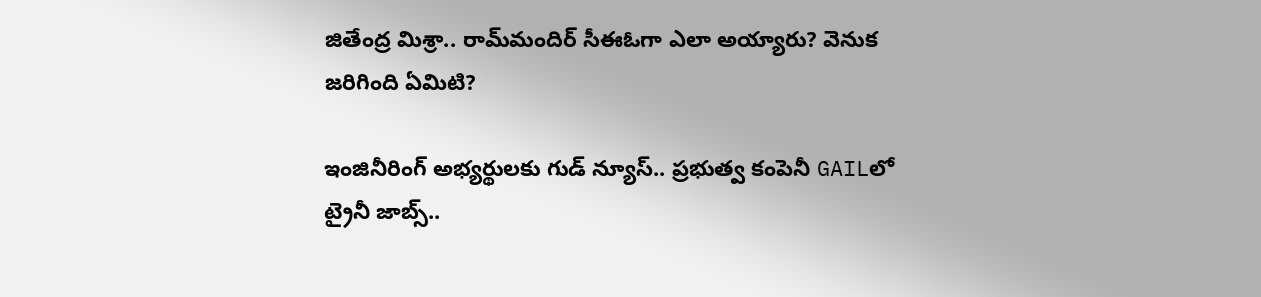జితేంద్ర మిశ్రా.. రామ్‌మందిర్ సీఈఓగా ఎలా అయ్యారు? వెనుక జరిగింది ఏమిటి?

ఇంజినీరింగ్ అభ్యర్థులకు గుడ్ న్యూస్.. ప్రభుత్వ కంపెనీ GAILలో ట్రైనీ జాబ్స్..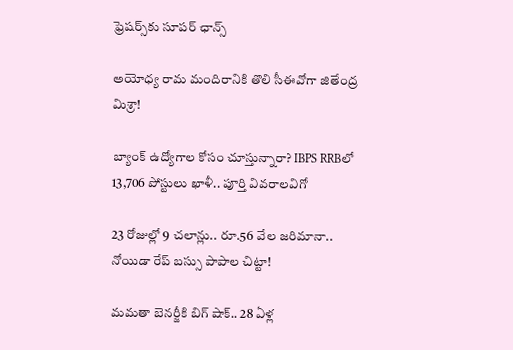ఫ్రెషర్స్‌కు సూపర్ ఛాన్స్

అయోధ్య రామ మందిరానికి తొలి సీఈవో‌గా జితేంద్ర మిశ్రా!

బ్యాంక్ ఉద్యోగాల కోసం చూస్తున్నారా? IBPS RRBలో 13,706 పోస్టులు ఖాళీ.. పూర్తి వివరాలవిగో

23 రోజుల్లో 9 చలాన్లు.. రూ.56 వేల జరిమానా.. నోయిడా రేప్ బస్సు పాపాల చిట్టా!

మమతా బెనర్జీకి బిగ్ షాక్.. 28 ఏళ్ల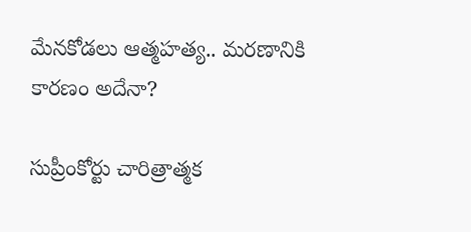మేనకోడలు ఆత్మహత్య.. మరణానికి కారణం అదేనా?

సుప్రీంకోర్టు చారిత్రాత్మక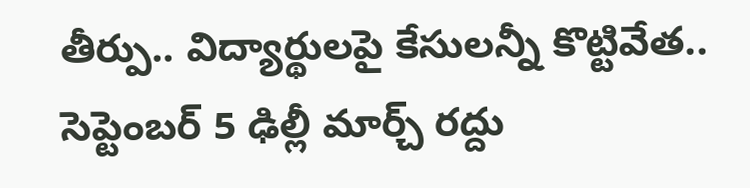తీర్పు.. విద్యార్థులపై కేసులన్నీ కొట్టివేత.. సెప్టెంబర్ 5 ఢిల్లీ మార్చ్ రద్దు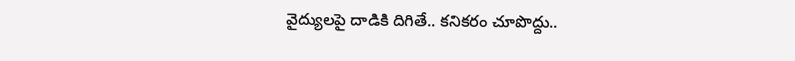వైద్యులపై దాడికి దిగితే.. కనికరం చూపొద్దు..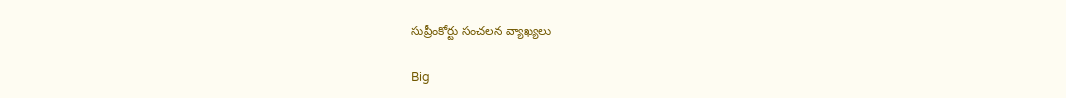సుప్రీంకోర్టు సంచలన వ్యాఖ్యలు

Big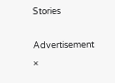Stories

Advertisement
×